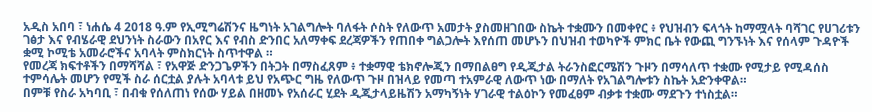አዲስ አበባ ፣ ነሐሴ 4 2018 ዓ.ም የኢሚግሬሽንና ዜግነት አገልግሎት ባለፋት ሶስት የለውጥ አመታት ያስመዘገበው ስኬት ተቋሙን በመቀየር ፥ የህዝብን ፍላጎት ከማሟላት ባሻገር የሀገሪቱን ገፅታ እና የብሄራዊ ደህንነት ስራውን በአየር እና የብስ ድንበር አለማቀፍ ደረጃዎችን የጠበቀ ግልጋሎት እየሰጠ መሆኑን በህዝብ ተወካዮች ምክር ቤት የውጪ ግንኙነት እና የሰላም ጉዳዮች ቋሚ ኮሚቴ አመራሮችና አባላት ምስክርነት ስጥተዋል ።
የመረጃ ክፍተቶችን በማሻሻል ፣ የአዋጅ ድንጋጌዎችን በትጋት በማስፈጸም ፥ ተቋማዊ ቴክኖሎጂን በማበልፀግ የዲጂታል ትራንስፎርሜሽን ጉዞን በማሳለጥ ተቋሙ የሚታይ የሚዳሰስ ተምሳሌት መሆን የሚች ስራ ሰርቷል ያሉት አባላቱ ይህ የአጭር ግዜ የለውጥ ጉዞ በዝላይ የመጣ ተአምራዊ ለውጥ ነው በማለት የአገልግሎቱን ስኬት አድንቀዋል።
በምቹ የስራ አካባቢ ፣ በብቁ የሰለጠነ የሰው ሃይል በዘመኑ የአሰራር ሂደት ዲጂታላይዜሽን አማካኝነት ሃገራዊ ተልዕኮን የመፈፀም ብቃቱ ተቋሙ ማደጉን ተነስቷል።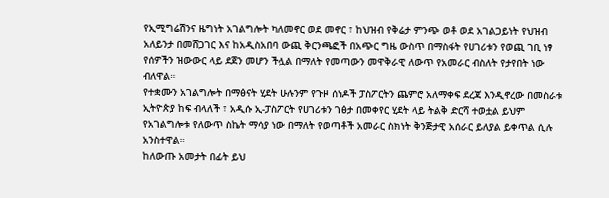የኢሚግሬሽንና ዜግነት አገልግሎት ካለመኖር ወደ መኖር ፣ ከህዝብ የቅሬታ ምንጭ ወቶ ወደ አገልጋይነት የህዝብ አለይንታ በመሸጋገር እና ከአዲስአበባ ውጪ ቅርንጫፎች በአጭር ግዜ ውስጥ በማስፋት የሀገሪቱን የወጪ ገቢ ነፃ የሰዎችን ዝውውር ላይ ደጀን መሆን ችሏል በማለት የመጣውን መዋቅራዊ ለውጥ የአመራር ብስለት የታየበት ነው ብለዋል።
የተቋሙን አገልግሎት በማፅናት ሂደት ሁሉንም የጉዞ ሰነዶች ፓስፖርትን ጨምሮ አለማቀፍ ደረጃ እንዲኖረው በመስራቱ ኢትዮጵያ ከፍ ብላለች ፣ አዲሱ ኢ-ፓስፖርት የሀገሪቱን ገፅታ በመቀየር ሂደት ላይ ትልቅ ድርሻ ተወቷል ይህም የአገልግሎቱ የለውጥ ስኬት ማሳያ ነው በማለት የወጣቶች አመራር ስክነት ቅንጅታዊ አሰራር ይለያል ይቀጥል ሲሉ አንስተዋል።
ከለውጡ አመታት በፊት ይህ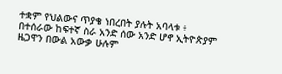ተቋም የህልውና ጥያቄ ነበረበት ያሉት አባላቱ ፥ በተሰራው ከፍተኛ ስራ አንድ ሰው አንድ ሆኖ ኢትዮጵያም ዜጋዋን በውል አውቃ ሁሉም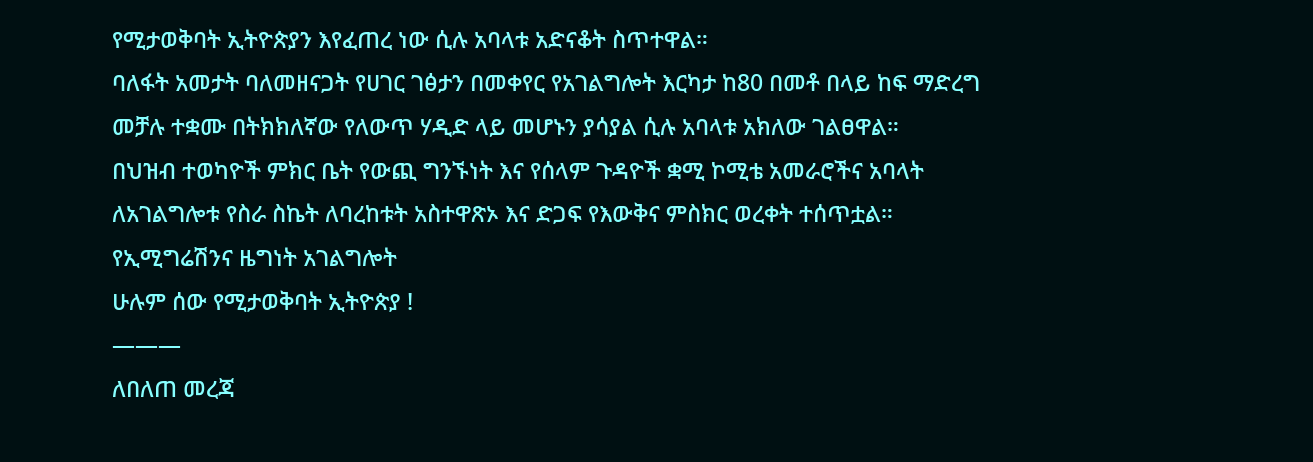የሚታወቅባት ኢትዮጵያን እየፈጠረ ነው ሲሉ አባላቱ አድናቆት ስጥተዋል።
ባለፋት አመታት ባለመዘናጋት የሀገር ገፅታን በመቀየር የአገልግሎት እርካታ ከ80 በመቶ በላይ ከፍ ማድረግ መቻሉ ተቋሙ በትክክለኛው የለውጥ ሃዲድ ላይ መሆኑን ያሳያል ሲሉ አባላቱ አክለው ገልፀዋል።
በህዝብ ተወካዮች ምክር ቤት የውጪ ግንኙነት እና የሰላም ጉዳዮች ቋሚ ኮሚቴ አመራሮችና አባላት ለአገልግሎቱ የስራ ስኬት ለባረከቱት አስተዋጽኦ እና ድጋፍ የእውቅና ምስክር ወረቀት ተሰጥቷል።
የኢሚግሬሽንና ዜግነት አገልግሎት
ሁሉም ሰው የሚታወቅባት ኢትዮጵያ !
———
ለበለጠ መረጃ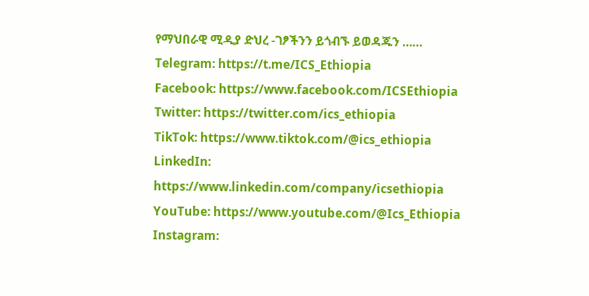የማህበራዊ ሚዲያ ድህረ -ገፆችንን ይጎብኙ ይወዳጁን ……
Telegram: https://t.me/ICS_Ethiopia
Facebook: https://www.facebook.com/ICSEthiopia
Twitter: https://twitter.com/ics_ethiopia
TikTok: https://www.tiktok.com/@ics_ethiopia
LinkedIn: https://www.linkedin.com/company/icsethiopia
YouTube: https://www.youtube.com/@Ics_Ethiopia
Instagram: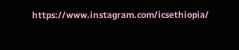https://www.instagram.com/icsethiopia/